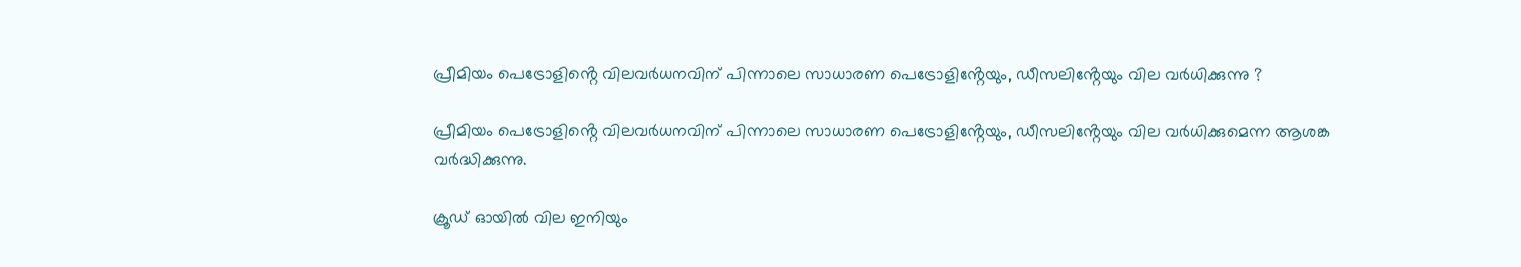പ്രീമിയം പെട്രോളിൻ്റെ വിലവര്‍ധനവിന് പിന്നാലെ സാധാരണ പെട്രോളിൻ്റേയും, ഡീസലിൻ്റേയും വില വര്‍ധിക്കുന്നു ?

പ്രീമിയം പെട്രോളിൻ്റെ വിലവർധനവിന് പിന്നാലെ സാധാരണ പെട്രോളിൻ്റേയും, ഡീസലിൻ്റേയും വില വർധിക്കുമെന്ന ആശങ്ക വർദ്ധിക്കുന്നു.

ക്രൂഡ് ഓയില്‍ വില ഇനിയും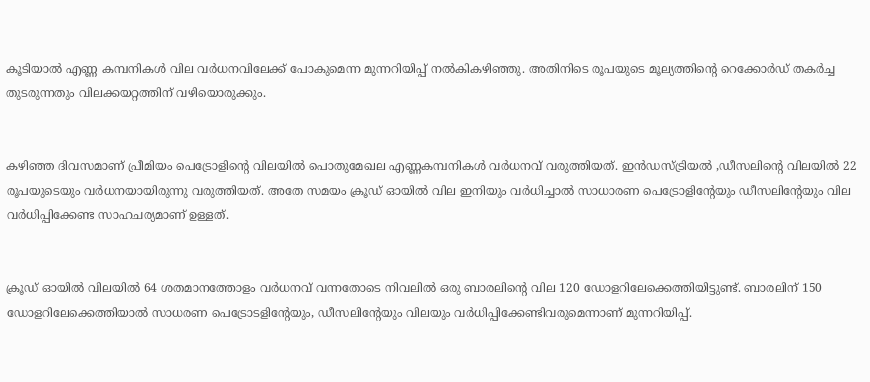കൂടിയാല്‍ എണ്ണ കമ്പനികള്‍ വില വർധനവിലേക്ക് പോകുമെന്ന മുന്നറിയിപ്പ് നല്‍കികഴിഞ്ഞു. അതിനിടെ രൂപയുടെ മൂല്യത്തിൻ്റെ റെക്കോർഡ് തകർച്ച തുടരുന്നതും വിലക്കയറ്റത്തിന് വഴിയൊരുക്കും.


കഴിഞ്ഞ ദിവസമാണ് പ്രീമിയം പെട്രോളിന്റെ വിലയില്‍ പൊതുമേഖല എണ്ണകമ്പനികള്‍ വർധനവ് വരുത്തിയത്. ഇൻഡസ്ട്രിയല്‍ ,ഡീസലിന്റെ വിലയില്‍ 22 രൂപയുടെയും വർധനയായിരുന്നു വരുത്തിയത്. അതേ സമയം ക്രൂഡ് ഓയില്‍ വില ഇനിയും വർധിച്ചാല്‍ സാധാരണ പെട്രോളിന്റേയും ഡീസലിന്റേയും വില വർധിപ്പിക്കേണ്ട സാഹചര്യമാണ് ഉള്ളത്.


ക്രൂഡ് ഓയില്‍ വിലയില്‍ 64 ശതമാനത്തോളം വർധനവ് വന്നതോടെ നിവലില്‍ ഒരു ബാരലിന്റെ വില 120 ഡോളറിലേക്കെത്തിയിട്ടുണ്ട്. ബാരലിന് 150 ഡോളറിലേക്കെത്തിയാല്‍ സാധരണ പെട്രോടളിന്റേയും, ഡീസലിന്റേയും വിലയും വർധിപ്പിക്കേണ്ടിവരുമെന്നാണ് മുന്നറിയിപ്പ്.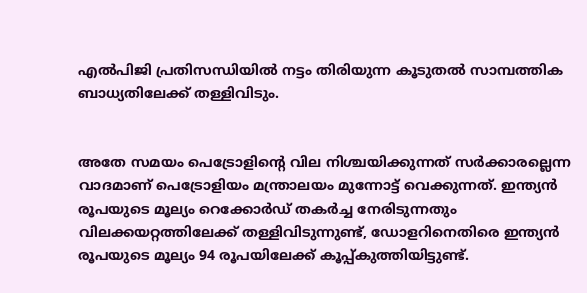എല്‍പിജി പ്രതിസന്ധിയില്‍ നട്ടം തിരിയുന്ന കൂടുതല്‍ സാമ്പത്തിക ബാധ്യതിലേക്ക് തള്ളിവിടും.


അതേ സമയം പെട്രോളിന്റെ വില നിശ്ചയിക്കുന്നത് സർക്കാരല്ലെന്ന വാദമാണ് പെട്രോളിയം മന്ത്രാലയം മുന്നോട്ട് വെക്കുന്നത്. ഇന്ത്യൻ രൂപയുടെ മൂല്യം റെക്കോർഡ് തകർച്ച നേരിടുന്നതും വിലക്കയറ്റത്തിലേക്ക് തള്ളിവിടുന്നുണ്ട്, ഡോളറിനെതിരെ ഇന്ത്യൻ രൂപയുടെ മൂല്യം 94 രൂപയിലേക്ക് കൂപ്പ്കുത്തിയിട്ടുണ്ട്.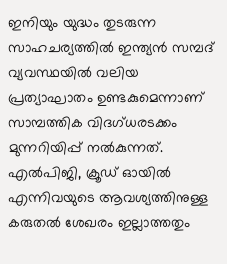ഇനിയും യുദ്ധം തുടരുന്ന സാഹചര്യത്തില്‍ ഇന്ത്യൻ സമ്പദ് വ്യവസ്ഥയില്‍ വലിയ പ്രത്യാഘാതം ഉണ്ടകുമെന്നാണ് സാമ്പത്തിക വിദഗ്ധരടക്കം മുന്നറിയിപ്പ് നല്‍കുന്നത്. എല്‍പിജി, ക്രൂഡ് ഓയില്‍ എന്നിവയുടെ ആവശ്യത്തിനുള്ള കരുതല്‍ ശേഖരം ഇല്ലാത്തതും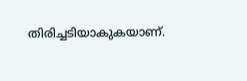തിരിച്ചടിയാകുകയാണ്.